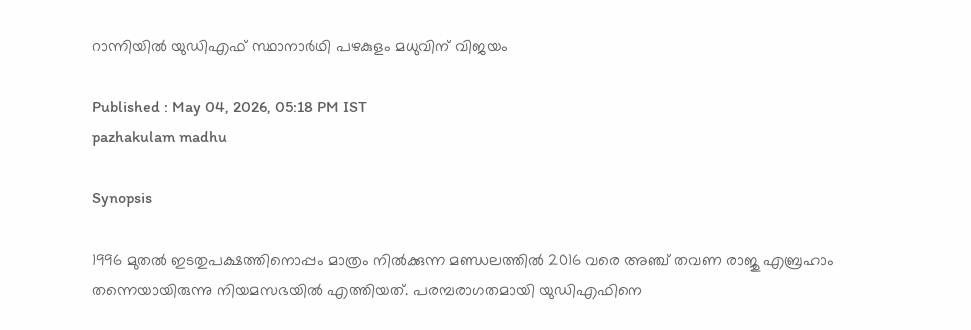റാന്നിയിൽ യുഡിഎഫ് സ്ഥാനാർഥി പഴകുളം മധുവിന് വിജയം

Published : May 04, 2026, 05:18 PM IST
pazhakulam madhu

Synopsis

1996 മുതൽ ഇടതുപക്ഷത്തിനൊപ്പം മാത്രം നിൽക്കുന്ന മണ്ഡലത്തിൽ 2016 വരെ അഞ്ച് തവണ രാജു എബ്രഹാം തന്നെയായിരുന്നു നിയമസഭയിൽ എത്തിയത്. പരമ്പരാഗതമായി യുഡിഎഫിനെ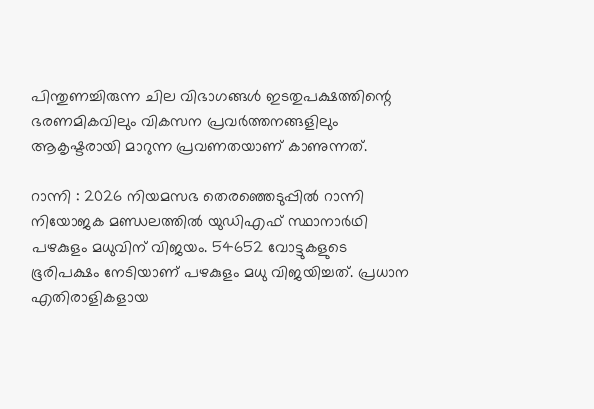പിന്തുണച്ചിരുന്ന ചില വിഭാഗങ്ങൾ ഇടതുപക്ഷത്തിന്റെ ഭരണമികവിലും വികസന പ്രവർത്തനങ്ങളിലും ആകൃഷ്ടരായി മാറുന്ന പ്രവണതയാണ് കാണുന്നത്.

റാന്നി : 2026 നിയമസഭ തെരഞ്ഞെടുപ്പിൽ റാന്നി നിയോജക മണ്ഡലത്തിൽ യുഡിഎഫ് സ്ഥാനാർഥി പഴകുളം മധുവിന് വിജയം. 54652 വോട്ടുകളുടെ ഭൂരിപക്ഷം നേടിയാണ് പഴകുളം മധു വിജയിച്ചത്. പ്രധാന എതിരാളികളായ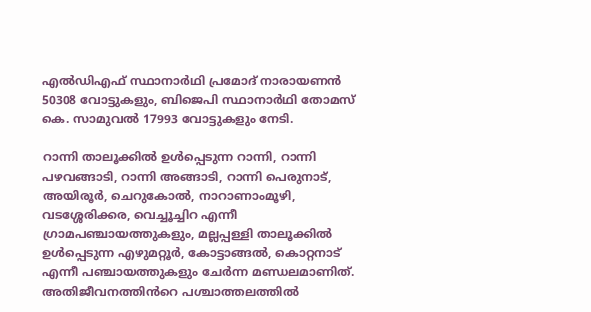എൽഡിഎഫ് സ്ഥാനാർഥി പ്രമോദ് നാരായണൻ 50308 വോട്ടുകളും, ബിജെപി സ്ഥാനാർഥി തോമസ് കെ. സാമുവൽ 17993 വോട്ടുകളും നേടി.

റാന്നി താലൂക്കിൽ ഉൾപ്പെടുന്ന റാന്നി, റാന്നി പഴവങ്ങാടി, റാന്നി അങ്ങാടി, റാന്നി പെരുനാട്, അയിരൂർ, ചെറുകോൽ, നാറാണാംമൂഴി, വടശ്ശേരിക്കര, വെച്ചൂച്ചിറ എന്നീ ഗ്രാമപഞ്ചായത്തുകളും, മല്ലപ്പള്ളി താലൂക്കിൽ ഉൾപ്പെടുന്ന എഴുമറ്റൂർ, കോട്ടാങ്ങൽ, കൊറ്റനാട് എന്നീ പഞ്ചായത്തുകളും ചേർന്ന മണ്ഡലമാണിത്. അതിജീവനത്തിൻറെ പശ്ചാത്തലത്തിൽ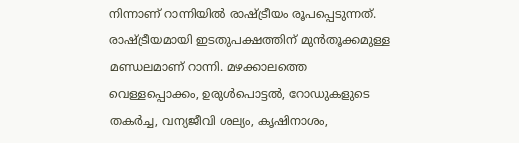നിന്നാണ് റാന്നിയിൽ രാഷ്ട്രീയം രൂപപ്പെടുന്നത്. രാഷ്ട്രീയമായി ഇടതുപക്ഷത്തിന് മുൻതൂക്കമുള്ള മണ്ഡലമാണ് റാന്നി. മഴക്കാലത്തെ വെള്ളപ്പൊക്കം, ഉരുൾപൊട്ടൽ, റോഡുകളുടെ തകർച്ച, വന്യജീവി ശല്യം, കൃഷിനാശം,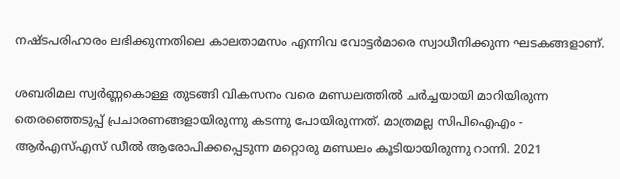നഷ്ടപരിഹാരം ലഭിക്കുന്നതിലെ കാലതാമസം എന്നിവ വോട്ടർമാരെ സ്വാധീനിക്കുന്ന ഘടകങ്ങളാണ്.

ശബരിമല സ്വർണ്ണകൊള്ള തുടങ്ങി വികസനം വരെ മണ്ഡലത്തിൽ ചർച്ചയായി മാറിയിരുന്ന തെരഞ്ഞെടുപ്പ് പ്രചാരണങ്ങളായിരുന്നു കടന്നു പോയിരുന്നത്. മാത്രമല്ല സിപിഐഎം - ആർഎസ്എസ് ഡീൽ ആരോപിക്കപ്പെടുന്ന മറ്റൊരു മണ്ഡലം കൂടിയായിരുന്നു റാന്നി. 2021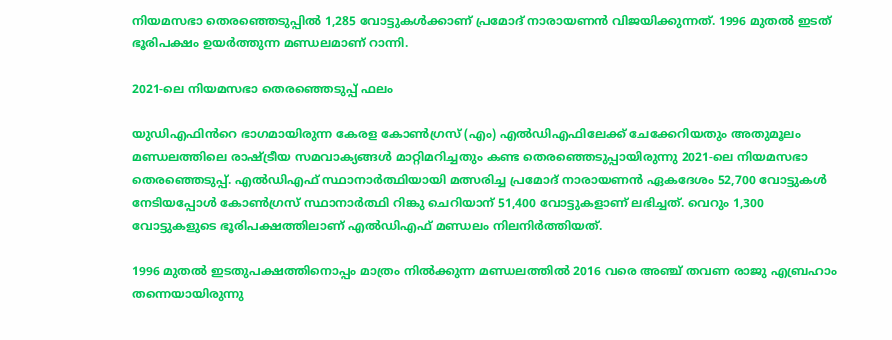നിയമസഭാ തെരഞ്ഞെടുപ്പിൽ 1,285 വോട്ടുകൾക്കാണ് പ്രമോദ് നാരായണൻ വിജയിക്കുന്നത്. 1996 മുതൽ ഇടത് ഭൂരിപക്ഷം ഉയർത്തുന്ന മണ്ഡലമാണ് റാന്നി.

2021-ലെ നിയമസഭാ തെരഞ്ഞെടുപ്പ് ഫലം

യുഡിഎഫിൻറെ ഭാഗമായിരുന്ന കേരള കോൺഗ്രസ് (എം) എൽഡിഎഫിലേക്ക് ചേക്കേറിയതും അതുമൂലം മണ്ഡലത്തിലെ രാഷ്ട്രീയ സമവാക്യങ്ങൾ മാറ്റിമറിച്ചതും കണ്ട തെരഞ്ഞെടുപ്പായിരുന്നു 2021-ലെ നിയമസഭാ തെരഞ്ഞെടുപ്പ്. എൽഡിഎഫ് സ്ഥാനാർത്ഥിയായി മത്സരിച്ച പ്രമോദ് നാരായണൻ ഏകദേശം 52,700 വോട്ടുകൾ നേടിയപ്പോൾ കോൺഗ്രസ് സ്ഥാനാർത്ഥി റിങ്കു ചെറിയാന് 51,400 വോട്ടുകളാണ് ലഭിച്ചത്. വെറും 1,300 വോട്ടുകളുടെ ഭൂരിപക്ഷത്തിലാണ് എൽഡിഎഫ് മണ്ഡലം നിലനിർത്തിയത്.

1996 മുതൽ ഇടതുപക്ഷത്തിനൊപ്പം മാത്രം നിൽക്കുന്ന മണ്ഡലത്തിൽ 2016 വരെ അഞ്ച് തവണ രാജു എബ്രഹാം തന്നെയായിരുന്നു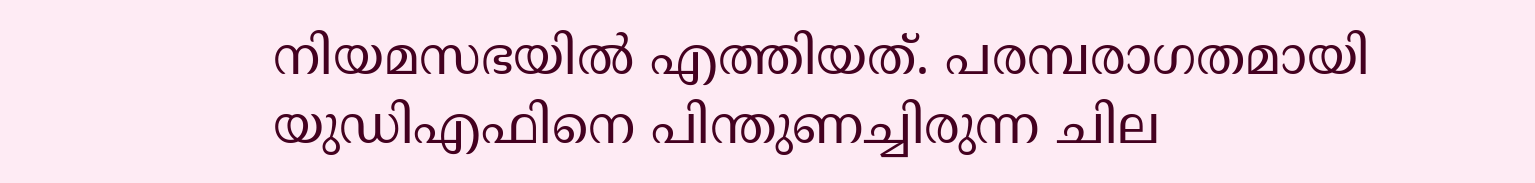നിയമസഭയിൽ എത്തിയത്. പരമ്പരാഗതമായി യുഡിഎഫിനെ പിന്തുണച്ചിരുന്ന ചില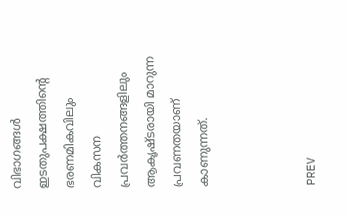വിഭാഗങ്ങൾ ഇടതുപക്ഷത്തിന്റെ ഭരണമികവിലും വികസന പ്രവർത്തനങ്ങളിലും ആകൃഷ്ടരായി മാറുന്ന പ്രവണതയാണ് കാണുന്നത്.



PREV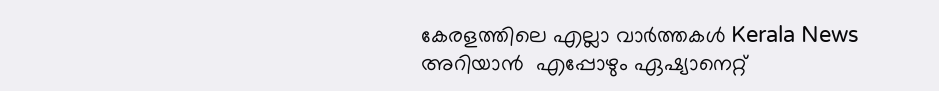കേരളത്തിലെ എല്ലാ വാർത്തകൾ Kerala News അറിയാൻ  എപ്പോഴും ഏഷ്യാനെറ്റ്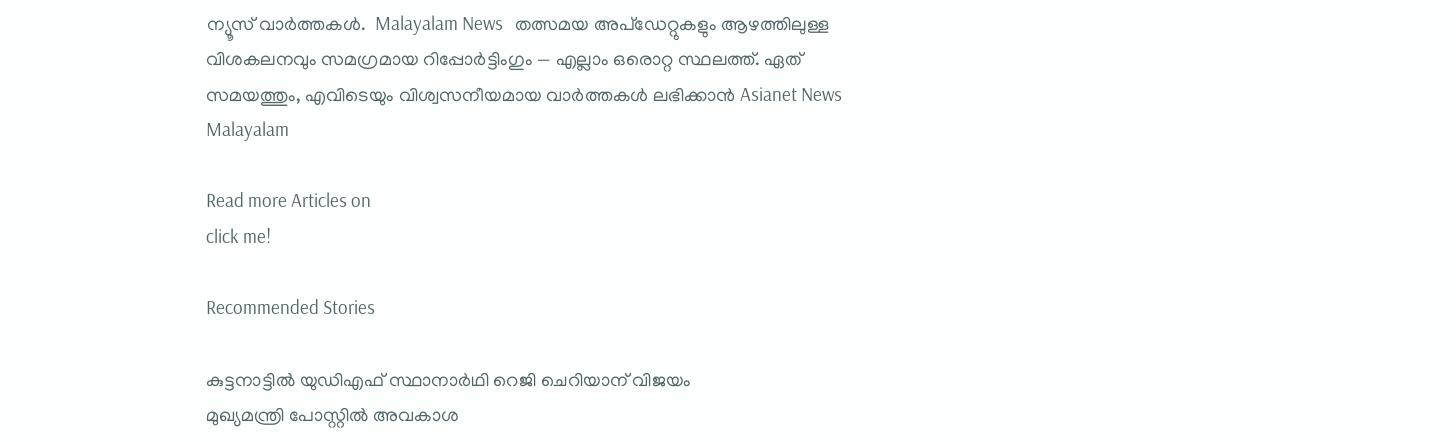ന്യൂസ് വാർത്തകൾ.  Malayalam News   തത്സമയ അപ്‌ഡേറ്റുകളും ആഴത്തിലുള്ള വിശകലനവും സമഗ്രമായ റിപ്പോർട്ടിംഗും — എല്ലാം ഒരൊറ്റ സ്ഥലത്ത്. ഏത് സമയത്തും, എവിടെയും വിശ്വസനീയമായ വാർത്തകൾ ലഭിക്കാൻ Asianet News Malayalam

Read more Articles on
click me!

Recommended Stories

കുട്ടനാട്ടിൽ യുഡിഎഫ് സ്ഥാനാർഥി റെജി ചെറിയാന് വിജയം
മുഖ്യമന്ത്രി പോസ്റ്റിൽ അവകാശ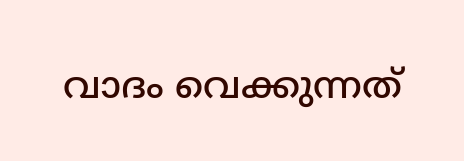വാദം വെക്കുന്നത്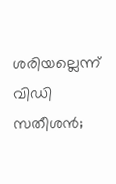ശരിയല്ലെന്ന് വിഡി സതീശൻ;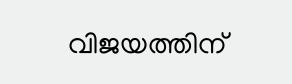വിജയത്തിന്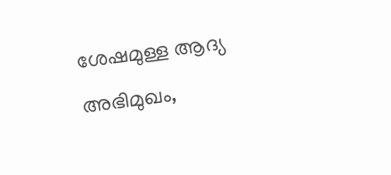ശേഷമുള്ള ആദ്യ അഭിമുഖം,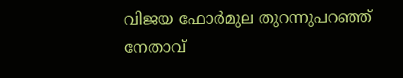വിജയ ഫോർമുല തുറന്നുപറഞ്ഞ് നേതാവ്